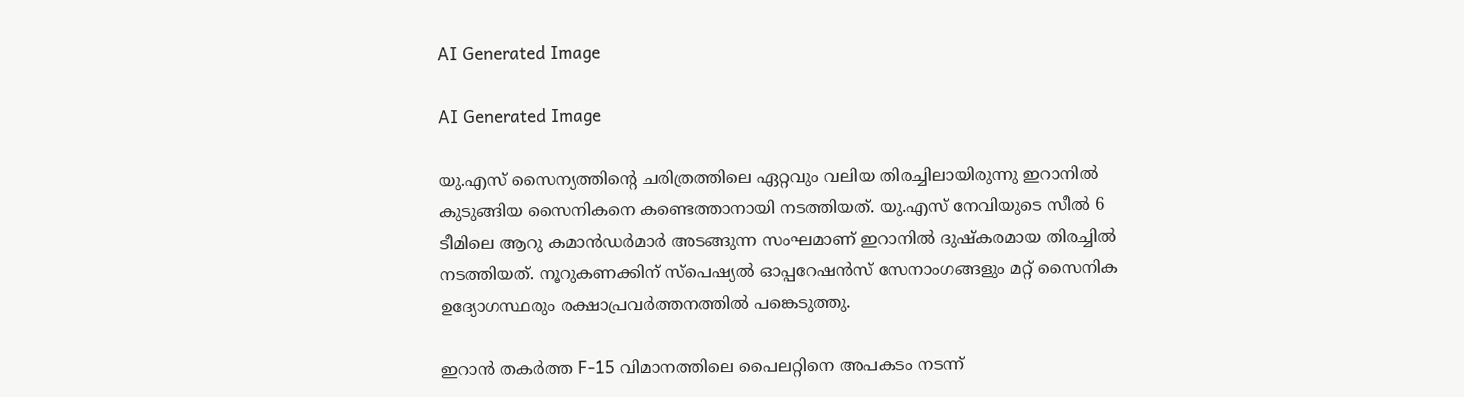AI Generated Image

AI Generated Image

യു.എസ് സൈന്യത്തിന്‍റെ ചരിത്രത്തിലെ ഏറ്റവും വലിയ തിരച്ചിലായിരുന്നു ഇറാനില്‍ കുടുങ്ങിയ സൈനികനെ കണ്ടെത്താനായി നടത്തിയത്. യു.എസ് നേവിയുടെ സീല്‍ 6 ടീമിലെ ആറു കമാന്‍ഡര്‍മാര്‍ അടങ്ങുന്ന സംഘമാണ് ഇറാനില്‍ ദുഷ്കരമായ തിരച്ചില്‍ നടത്തിയത്. നൂറുകണക്കിന് സ്പെഷ്യൽ ഓപ്പറേഷൻസ് സേനാംഗങ്ങളും മറ്റ് സൈനിക ഉദ്യോഗസ്ഥരും രക്ഷാപ്രവര്‍ത്തനത്തില്‍ പങ്കെടുത്തു.

ഇറാന്‍ തകര്‍ത്ത F-15 വിമാനത്തിലെ പൈലറ്റിനെ അപകടം നടന്ന്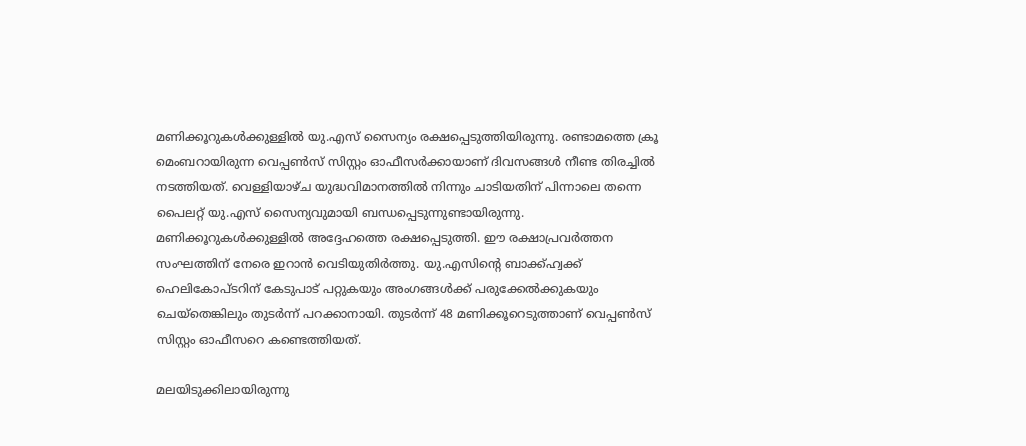മണിക്കൂറുകള്‍ക്കുള്ളില്‍ യു.എസ് സൈന്യം രക്ഷപ്പെടുത്തിയിരുന്നു. രണ്ടാമത്തെ ക്രൂ മെംബറായിരുന്ന വെപ്പൺസ് സിസ്റ്റം ഓഫീസര്‍ക്കായാണ് ദിവസങ്ങള്‍ നീണ്ട തിരച്ചില്‍ നടത്തിയത്. വെള്ളിയാഴ്ച യുദ്ധവിമാനത്തില്‍ നിന്നും ചാടിയതിന് പിന്നാലെ തന്നെ പൈലറ്റ് യു.എസ് സൈന്യവുമായി ബന്ധപ്പെടുന്നുണ്ടായിരുന്നു. മണിക്കൂറുകള്‍ക്കുള്ളില്‍ അദ്ദേഹത്തെ രക്ഷപ്പെടുത്തി. ഈ രക്ഷാപ്രവര്‍ത്തന സംഘത്തിന് നേരെ ഇറാന്‍ വെടിയുതിര്‍ത്തു. യു.എസിന്‍റെ ബാക്ക്ഹ്വക്ക് ഹെലികോപ്ടറിന് കേടുപാട് പറ്റുകയും അംഗങ്ങള്‍ക്ക് പരുക്കേല്‍ക്കുകയും ചെയ്തെങ്കിലും തുടര്‍ന്ന് പറക്കാനായി. തുടര്‍ന്ന് 48 മണിക്കൂറെടുത്താണ് വെപ്പൺസ് സിസ്റ്റം ഓഫീസറെ കണ്ടെത്തിയത്.

മലയിടുക്കിലായിരുന്നു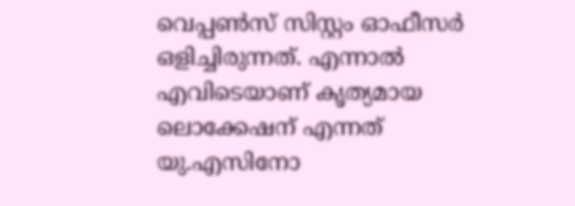വെപ്പൺസ് സിസ്റ്റം ഓഫീസര്‍ ഒളിച്ചിരുന്നത്. എന്നാല്‍ എവിടെയാണ് കൃത്യമായ ലൊക്കേഷന്‌ എന്നത് യു.എസിനോ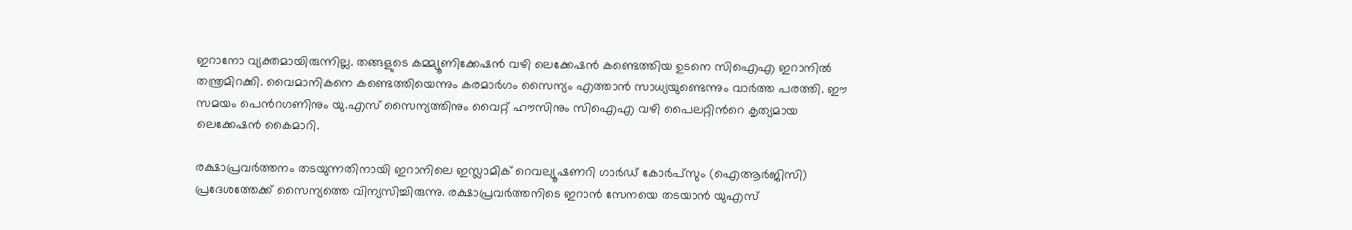ഇറാനോ വ്യക്തമായിരുന്നില്ല. തങ്ങളുടെ കമ്മ്യൂണിക്കേഷന്‍ വഴി ലെക്കേഷന്‍ കണ്ടെത്തിയ ഉടനെ സിഐഎ ഇറാനില്‍ തന്ത്രമിറക്കി. വൈമാനികനെ കണ്ടെത്തിയെന്നും കരമാര്‍ഗം സൈന്യം എത്താന്‍ സാധ്യയുണ്ടെന്നും വാര്‍ത്ത പരത്തി. ഈ സമയം പെന്‍റഗണിനും യു.എസ് സൈന്യത്തിനും വൈറ്റ് ഹൗസിനും സിഐഎ വഴി പൈലറ്റിന്‍റെ കൃത്യമായ ലെക്കേഷന്‍‌ കൈമാറി.

രക്ഷാപ്രവർത്തനം തടയുന്നതിനായി ഇറാനിലെ ഇസ്ലാമിക് റെവല്യൂഷണറി ഗാർഡ് കോർപ്‌സും (ഐആർജിസി) പ്രദേശത്തേക്ക് സൈന്യത്തെ വിന്യസിച്ചിരുന്നു. രക്ഷാപ്രവര്‍ത്തനിടെ ഇറാൻ സേനയെ തടയാൻ യുഎസ്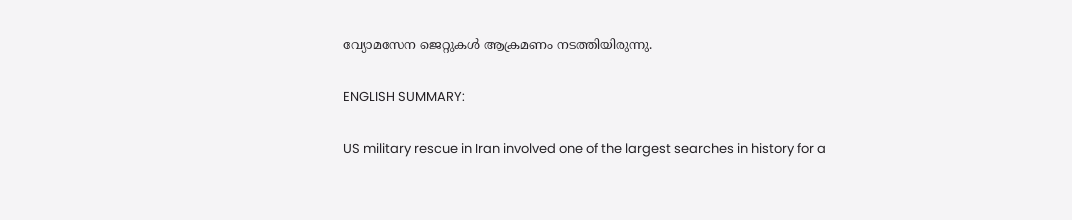വ്യോമസേന ജെറ്റുകൾ ആക്രമണം നടത്തിയിരുന്നു.

ENGLISH SUMMARY:

US military rescue in Iran involved one of the largest searches in history for a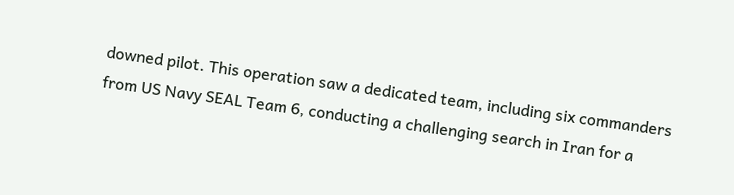downed pilot. This operation saw a dedicated team, including six commanders from US Navy SEAL Team 6, conducting a challenging search in Iran for a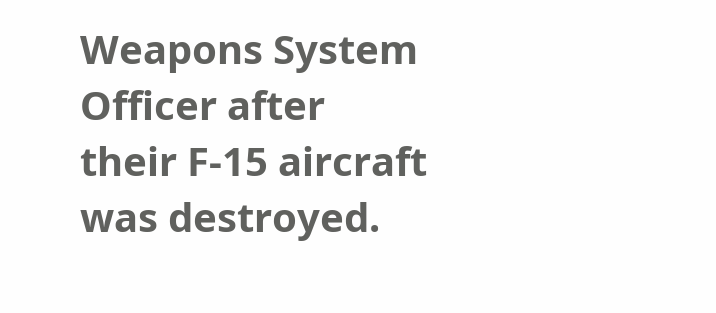Weapons System Officer after their F-15 aircraft was destroyed.